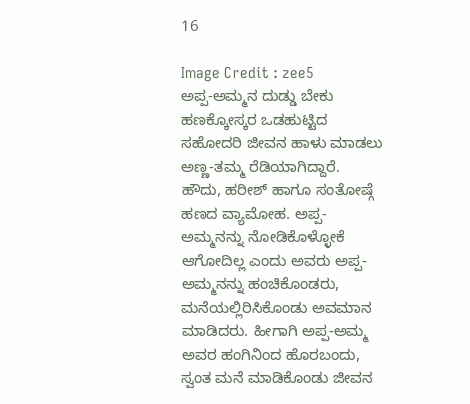16

Image Credit : zee5
ಅಪ್ಪ-ಅಮ್ಮನ ದುಡ್ಡು ಬೇಕು
ಹಣಕ್ಕೋಸ್ಕರ ಒಡಹುಟ್ಟಿದ ಸಹೋದರಿ ಜೀವನ ಹಾಳು ಮಾಡಲು ಅಣ್ಣ-ತಮ್ಮ ರೆಡಿಯಾಗಿದ್ದಾರೆ.
ಹೌದು, ಹರೀಶ್ ಹಾಗೂ ಸಂತೋಷ್ಗೆ ಹಣದ ವ್ಯಾಮೋಹ. ಅಪ್ಪ-ಅಮ್ಮನನ್ನು ನೋಡಿಕೊಳ್ಳೋಕೆ ಆಗೋದಿಲ್ಲ ಎಂದು ಅವರು ಅಪ್ಪ-ಅಮ್ಮನನ್ನು ಹಂಚಿಕೊಂಡರು, ಮನೆಯಲ್ಲಿರಿಸಿಕೊಂಡು ಅವಮಾನ ಮಾಡಿದರು. ಹೀಗಾಗಿ ಅಪ್ಪ-ಅಮ್ಮ ಅವರ ಹಂಗಿನಿಂದ ಹೊರಬಂದು, ಸ್ವಂತ ಮನೆ ಮಾಡಿಕೊಂಡು ಜೀವನ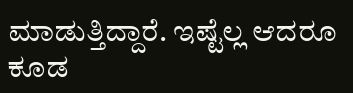ಮಾಡುತ್ತಿದ್ದಾರೆ. ಇಷ್ಟೆಲ್ಲ ಆದರೂ ಕೂಡ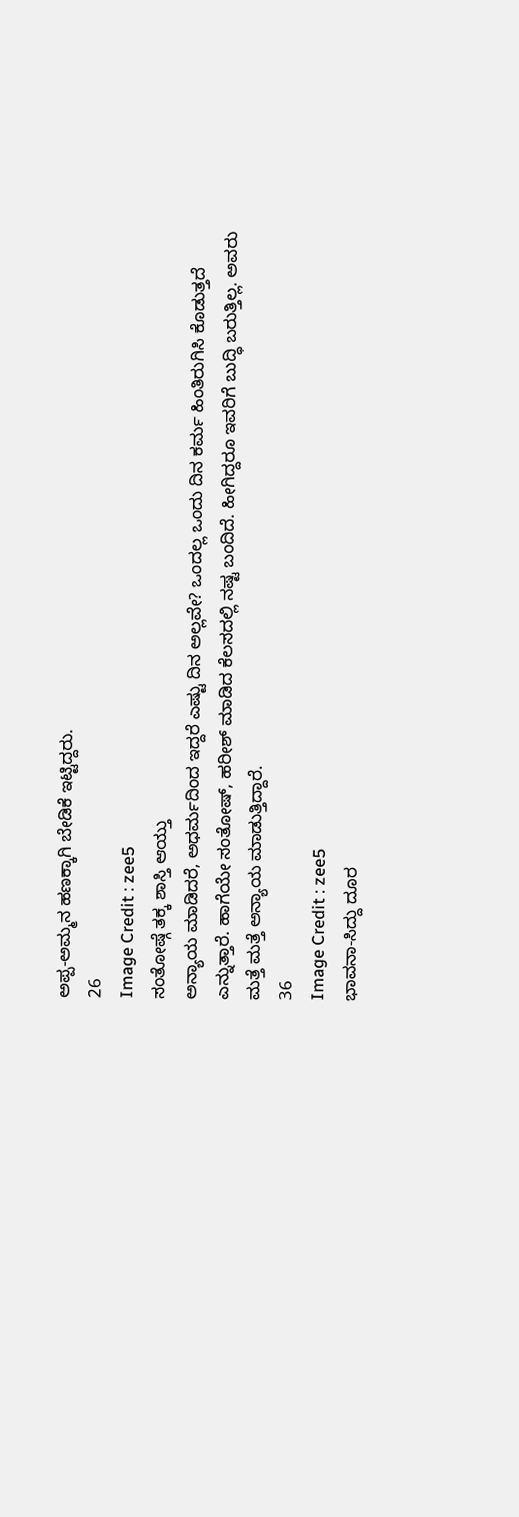ಅಪ್ಪ-ಅಮ್ಮನ ಹಣಕ್ಕಾಗಿ ಬೇಡಿಕೆ ಇಟ್ಟಿದ್ದರು.
26
Image Credit : zee5
ಸಂತೋಷ್ಗೆ ತಕ್ಕ ಶಾಸ್ತಿ ಆಯ್ತು
ಅನ್ಯಾಯ ಮಾಡಿದರೆ, ಅಧರ್ಮದಿಂದ ಇದ್ದರೆ ಎಷ್ಟು ದಿನ ಅಲ್ಲವೇ? ಒಂದಲ್ಲ ಒಂದು ದಿನ ಕರ್ಮ ಹಿಂತಿರುಗಿಸಿ ಕೊಡುತ್ತದೆ ಎನ್ನುತ್ತಾರೆ. ಹಾಗೆಯೇ ಸಂತೋಷ್, ಹರೀಶ್ ಮಾಡಿದ ಕೆಲಸದಲ್ಲಿ ನಷ್ಟ ಬಂದಿದೆ. ಹೀಗಿದ್ದರೂ ಇವರಿಗೆ ಬುದ್ಧಿ ಬರುತ್ತಿಲ್ಲ. ಅವರು ಮತ್ತೆ ಮತ್ತೆ ಅನ್ಯಾಯ ಮಾಡುತ್ತಿದ್ದಾರೆ.
36
Image Credit : zee5
ಭಾವನಾ-ಸಿದ್ದು ದೂರ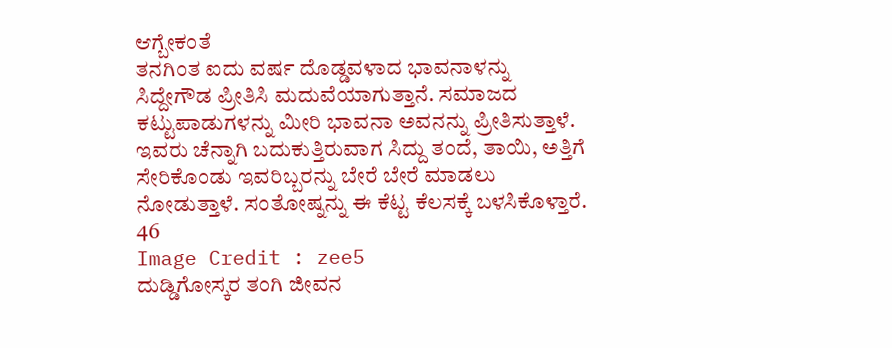ಆಗ್ಬೇಕಂತೆ
ತನಗಿಂತ ಐದು ವರ್ಷ ದೊಡ್ಡವಳಾದ ಭಾವನಾಳನ್ನು ಸಿದ್ದೇಗೌಡ ಪ್ರೀತಿಸಿ ಮದುವೆಯಾಗುತ್ತಾನೆ. ಸಮಾಜದ ಕಟ್ಟುಪಾಡುಗಳನ್ನು ಮೀರಿ ಭಾವನಾ ಅವನನ್ನು ಪ್ರೀತಿಸುತ್ತಾಳೆ. ಇವರು ಚೆನ್ನಾಗಿ ಬದುಕುತ್ತಿರುವಾಗ ಸಿದ್ದು ತಂದೆ, ತಾಯಿ, ಅತ್ತಿಗೆ ಸೇರಿಕೊಂಡು ಇವರಿಬ್ಬರನ್ನು ಬೇರೆ ಬೇರೆ ಮಾಡಲು ನೋಡುತ್ತಾಳೆ. ಸಂತೋಷ್ನನ್ನು ಈ ಕೆಟ್ಟ ಕೆಲಸಕ್ಕೆ ಬಳಸಿಕೊಳ್ತಾರೆ.
46
Image Credit : zee5
ದುಡ್ಡಿಗೋಸ್ಕರ ತಂಗಿ ಜೀವನ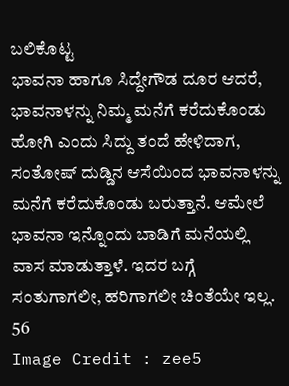ಬಲಿಕೊಟ್ಟ
ಭಾವನಾ ಹಾಗೂ ಸಿದ್ದೇಗೌಡ ದೂರ ಆದರೆ, ಭಾವನಾಳನ್ನು ನಿಮ್ಮ ಮನೆಗೆ ಕರೆದುಕೊಂಡು ಹೋಗಿ ಎಂದು ಸಿದ್ದು ತಂದೆ ಹೇಳಿದಾಗ, ಸಂತೋಷ್ ದುಡ್ಡಿನ ಆಸೆಯಿಂದ ಭಾವನಾಳನ್ನು ಮನೆಗೆ ಕರೆದುಕೊಂಡು ಬರುತ್ತಾನೆ. ಆಮೇಲೆ ಭಾವನಾ ಇನ್ನೊಂದು ಬಾಡಿಗೆ ಮನೆಯಲ್ಲಿ ವಾಸ ಮಾಡುತ್ತಾಳೆ. ಇದರ ಬಗ್ಗೆ ಸಂತುಗಾಗಲೀ, ಹರಿಗಾಗಲೀ ಚಿಂತೆಯೇ ಇಲ್ಲ.
56
Image Credit : zee5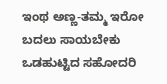ಇಂಥ ಅಣ್ಣ-ತಮ್ಮ ಇರೋ ಬದಲು ಸಾಯಬೇಕು
ಒಡಹುಟ್ಟಿದ ಸಹೋದರಿ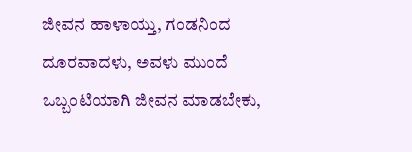ಜೀವನ ಹಾಳಾಯ್ತು, ಗಂಡನಿಂದ ದೂರವಾದಳು, ಅವಳು ಮುಂದೆ ಒಬ್ಬಂಟಿಯಾಗಿ ಜೀವನ ಮಾಡಬೇಕು,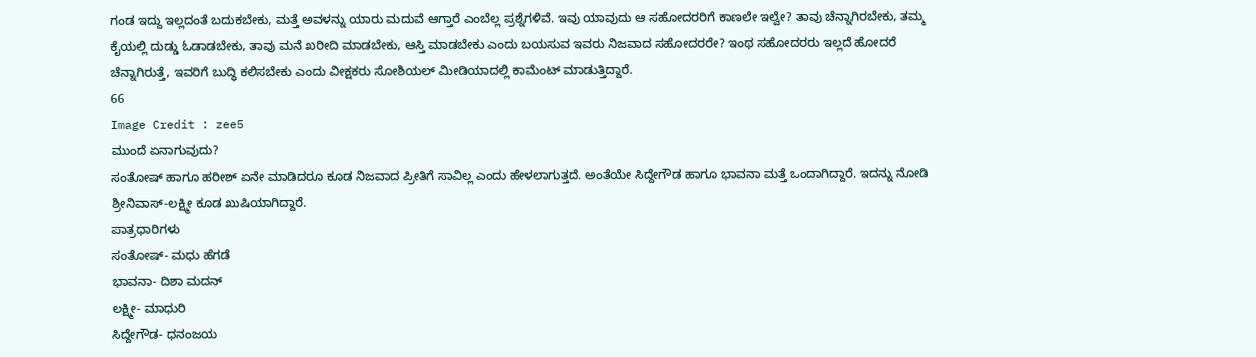ಗಂಡ ಇದ್ದು ಇಲ್ಲದಂತೆ ಬದುಕಬೇಕು, ಮತ್ತೆ ಅವಳನ್ನು ಯಾರು ಮದುವೆ ಆಗ್ತಾರೆ ಎಂಬೆಲ್ಲ ಪ್ರಶ್ನೆಗಳಿವೆ. ಇವು ಯಾವುದು ಆ ಸಹೋದರರಿಗೆ ಕಾಣಲೇ ಇಲ್ವೇ? ತಾವು ಚೆನ್ನಾಗಿರಬೇಕು, ತಮ್ಮ ಕೈಯಲ್ಲಿ ದುಡ್ಡು ಓಡಾಡಬೇಕು, ತಾವು ಮನೆ ಖರೀದಿ ಮಾಡಬೇಕು, ಆಸ್ತಿ ಮಾಡಬೇಕು ಎಂದು ಬಯಸುವ ಇವರು ನಿಜವಾದ ಸಹೋದರರೇ? ಇಂಥ ಸಹೋದರರು ಇಲ್ಲದೆ ಹೋದರೆ ಚೆನ್ನಾಗಿರುತ್ತೆ, ಇವರಿಗೆ ಬುದ್ಧಿ ಕಲಿಸಬೇಕು ಎಂದು ವೀಕ್ಷಕರು ಸೋಶಿಯಲ್ ಮೀಡಿಯಾದಲ್ಲಿ ಕಾಮೆಂಟ್ ಮಾಡುತ್ತಿದ್ದಾರೆ.
66
Image Credit : zee5
ಮುಂದೆ ಏನಾಗುವುದು?
ಸಂತೋಷ್ ಹಾಗೂ ಹರೀಶ್ ಏನೇ ಮಾಡಿದರೂ ಕೂಡ ನಿಜವಾದ ಪ್ರೀತಿಗೆ ಸಾವಿಲ್ಲ ಎಂದು ಹೇಳಲಾಗುತ್ತದೆ. ಅಂತೆಯೇ ಸಿದ್ದೇಗೌಡ ಹಾಗೂ ಭಾವನಾ ಮತ್ತೆ ಒಂದಾಗಿದ್ದಾರೆ. ಇದನ್ನು ನೋಡಿ ಶ್ರೀನಿವಾಸ್-ಲಕ್ಷ್ಮೀ ಕೂಡ ಖುಷಿಯಾಗಿದ್ದಾರೆ.
ಪಾತ್ರಧಾರಿಗಳು
ಸಂತೋಷ್- ಮಧು ಹೆಗಡೆ
ಭಾವನಾ- ದಿಶಾ ಮದನ್
ಲಕ್ಷ್ಮೀ- ಮಾಧುರಿ
ಸಿದ್ದೇಗೌಡ- ಧನಂಜಯ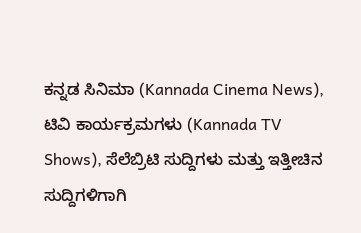ಕನ್ನಡ ಸಿನಿಮಾ (Kannada Cinema News), ಟಿವಿ ಕಾರ್ಯಕ್ರಮಗಳು (Kannada TV Shows), ಸೆಲೆಬ್ರಿಟಿ ಸುದ್ದಿಗಳು ಮತ್ತು ಇತ್ತೀಚಿನ ಸುದ್ದಿಗಳಿಗಾಗಿ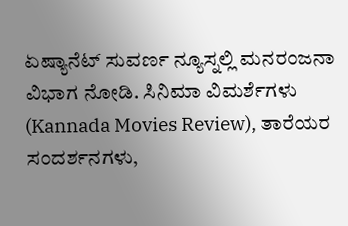ಏಷ್ಯಾನೆಟ್ ಸುವರ್ಣ ನ್ಯೂಸ್ನಲ್ಲಿ ಮನರಂಜನಾ ವಿಭಾಗ ನೋಡಿ. ಸಿನಿಮಾ ವಿಮರ್ಶೆಗಳು (Kannada Movies Review), ತಾರೆಯರ ಸಂದರ್ಶನಗಳು,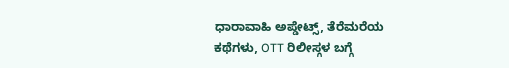ಧಾರಾವಾಹಿ ಅಪ್ಡೇಟ್ಸ್, ತೆರೆಮರೆಯ ಕಥೆಗಳು, OTT ರಿಲೀಸ್ಗಳ ಬಗ್ಗೆ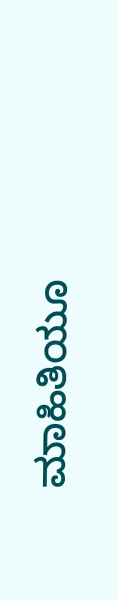ಮಾಹಿತಿಯೂ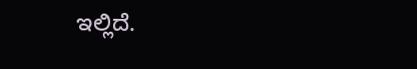ಇಲ್ಲಿದೆ.